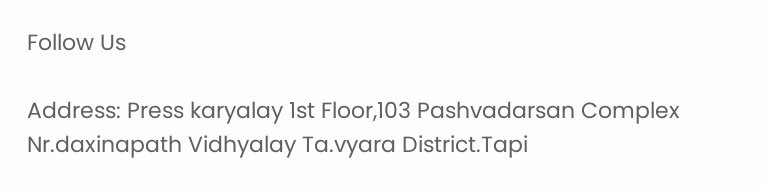Follow Us

Address: Press karyalay 1st Floor,103 Pashvadarsan Complex Nr.daxinapath Vidhyalay Ta.vyara District.Tapi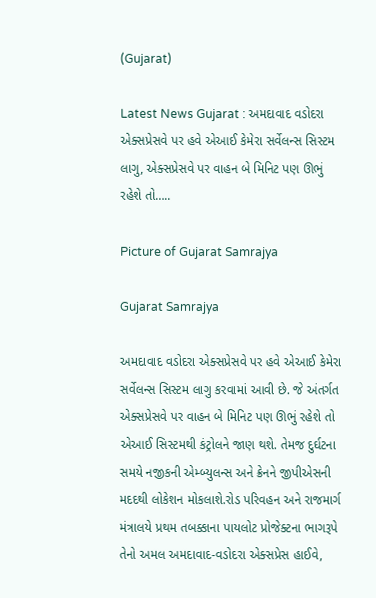(Gujarat)

Latest News Gujarat : અમદાવાદ વડોદરા એક્સપ્રેસવે પર હવે એઆઈ કેમેરા સર્વેલન્સ સિસ્ટમ લાગુ, એક્સપ્રેસવે પર વાહન બે મિનિટ પણ ઊભું રહેશે તો…..

Picture of Gujarat Samrajya

Gujarat Samrajya

અમદાવાદ વડોદરા એક્સપ્રેસવે પર હવે એઆઈ કેમેરા સર્વેલન્સ સિસ્ટમ લાગુ કરવામાં આવી છે. જે અંતર્ગત એક્સપ્રેસવે પર વાહન બે મિનિટ પણ ઊભું રહેશે તો એઆઈ સિસ્ટમથી કંટ્રોલને જાણ થશે. તેમજ દુર્ઘટના સમયે નજીકની એમ્બ્યુલન્સ અને ક્રેનને જીપીએસની મદદથી લોકેશન મોકલાશે.રોડ પરિવહન અને રાજમાર્ગ મંત્રાલયે પ્રથમ તબક્કાના પાયલોટ પ્રોજેક્ટના ભાગરૂપે તેનો અમલ અમદાવાદ-વડોદરા એક્સપ્રેસ હાઈવે,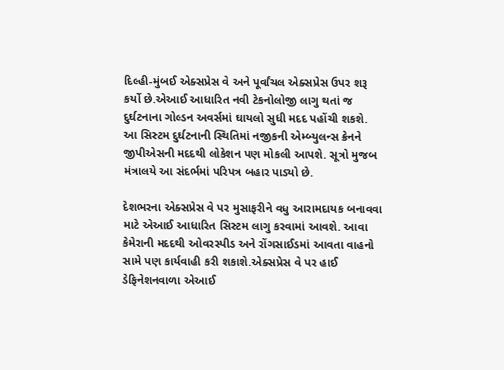દિલ્હી-મુંબઈ એક્સપ્રેસ વે અને પૂર્વાંચલ એક્સપ્રેસ ઉપર શરૂ કર્યો છે.એઆઈ આધારિત નવી ટેકનોલોજી લાગુ થતાં જ દુર્ઘટનાના ગોલ્ડન અવર્સમાં ઘાયલો સુધી મદદ પહોંચી શકશે. આ સિસ્ટમ દુર્ઘટનાની સ્થિતિમાં નજીકની એમ્બ્યુલન્સ ક્રેનને જીપીએસની મદદથી લોકેશન પણ મોકલી આપશે. સૂત્રો મુજબ મંત્રાલયે આ સંદર્ભમાં પરિપત્ર બહાર પાડ્યો છે.

દેશભરના એક્સપ્રેસ વે પર મુસાફરીને વધુ આરામદાયક બનાવવા માટે એઆઈ આધારિત સિસ્ટમ લાગુ કરવામાં આવશે. આવા કેમેરાની મદદથી ઓવરસ્પીડ અને રોંગસાઈડમાં આવતા વાહનો સામે પણ કાર્યવાહી કરી શકાશે.એક્સપ્રેસ વે પર હાઈ ડેફિનેશનવાળા એઆઈ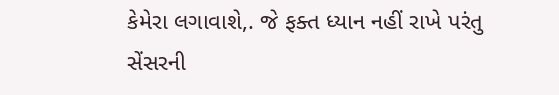કેમેરા લગાવાશે,. જે ફક્ત ધ્યાન નહીં રાખે પરંતુ સેંસરની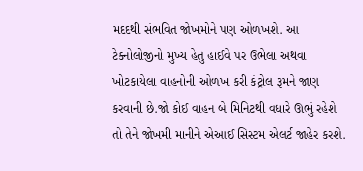મદદથી સંભવિત જોખમોને પણ ઓળખશે. આ ટેક્નોલોજીનો મુખ્ય હેતુ હાઈવે પર ઉભેલા અથવા ખોટકાયેલા વાહનોની ઓળખ કરી કંટ્રોલ રૂમને જાણ કરવાની છે.જો કોઈ વાહન બે મિનિટથી વધારે ઊભું રહેશે તો તેને જોખમી માનીને એઆઈ સિસ્ટમ એલર્ટ જાહેર કરશે.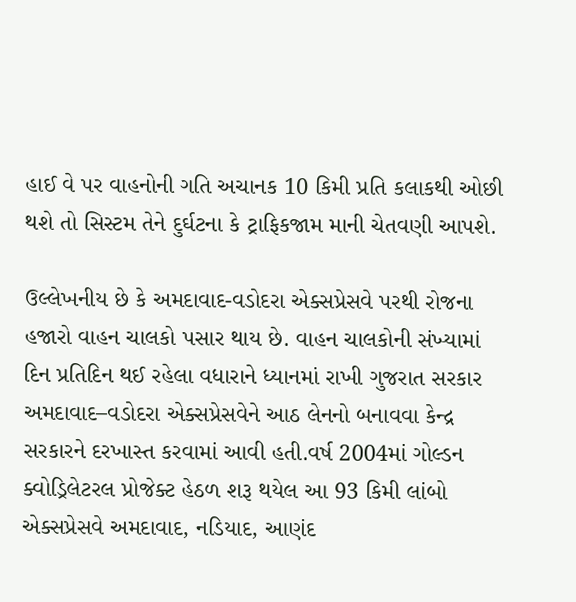હાઈ વે પર વાહનોની ગતિ અચાનક 10 કિમી પ્રતિ કલાકથી ઓછી થશે તો સિસ્ટમ તેને દુર્ઘટના કે ટ્રાફિકજામ માની ચેતવણી આપશે.

ઉલ્લેખનીય છે કે અમદાવાદ-વડોદરા એક્સપ્રેસવે પરથી રોજના હજારો વાહન ચાલકો પસાર થાય છે. વાહન ચાલકોની સંખ્યામાં દિન પ્રતિદિન થઈ રહેલા વધારાને ધ્યાનમાં રાખી ગુજરાત સરકાર અમદાવાદ–વડોદરા એક્સપ્રેસવેને આઠ લેનનો બનાવવા કેન્દ્ર સરકારને દરખાસ્ત કરવામાં આવી હતી.વર્ષ 2004માં ગોલ્ડન ક્વોડ્રિલેટરલ પ્રોજેક્ટ હેઠળ શરૂ થયેલ આ 93 કિમી લાંબો એક્સપ્રેસવે અમદાવાદ, નડિયાદ, આણંદ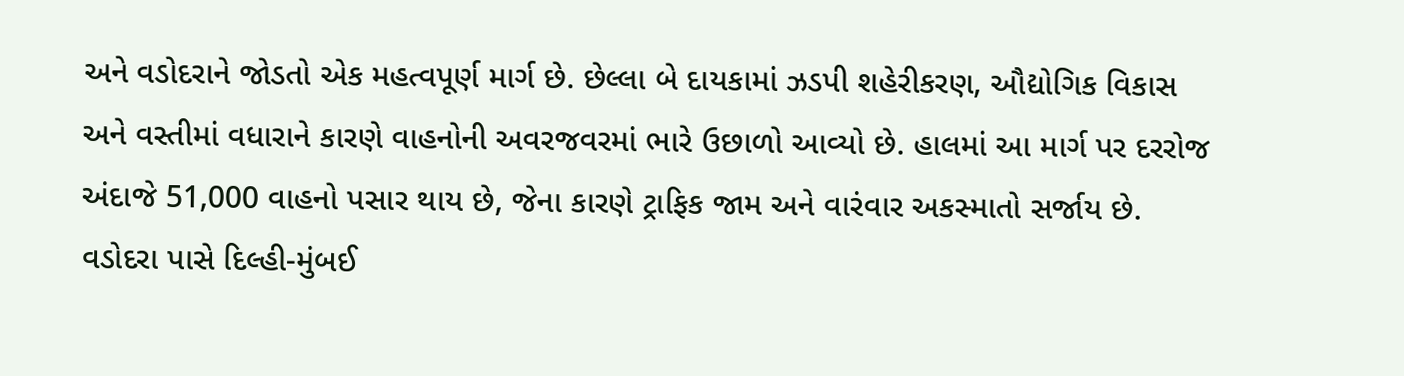અને વડોદરાને જોડતો એક મહત્વપૂર્ણ માર્ગ છે. છેલ્લા બે દાયકામાં ઝડપી શહેરીકરણ, ઔદ્યોગિક વિકાસ અને વસ્તીમાં વધારાને કારણે વાહનોની અવરજવરમાં ભારે ઉછાળો આવ્યો છે. હાલમાં આ માર્ગ પર દરરોજ અંદાજે 51,000 વાહનો પસાર થાય છે, જેના કારણે ટ્રાફિક જામ અને વારંવાર અકસ્માતો સર્જાય છે. વડોદરા પાસે દિલ્હી-મુંબઈ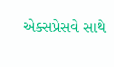એક્સપ્રેસવે સાથે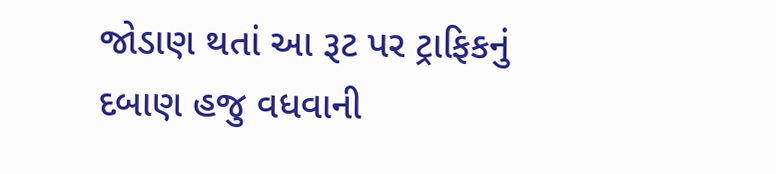જોડાણ થતાં આ રૂટ પર ટ્રાફિકનું દબાણ હજુ વધવાની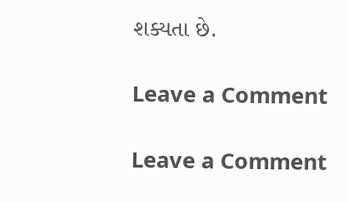શક્યતા છે.

Leave a Comment

Leave a Comment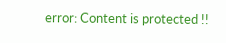error: Content is protected !!